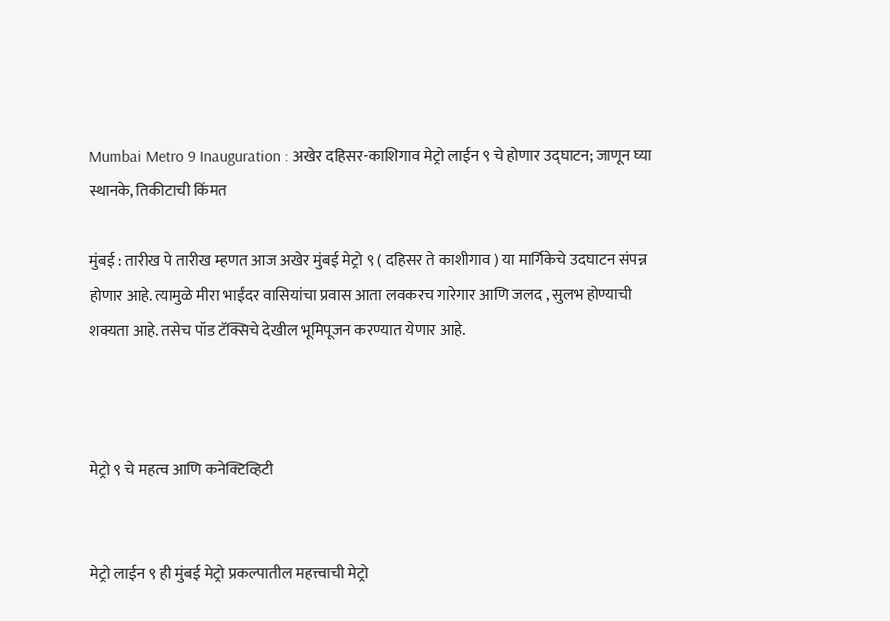Mumbai Metro 9 Inauguration : अखेर दहिसर-काशिगाव मेट्रो लाईन ९ चे होणार उद्घाटन; जाणून घ्या स्थानके, तिकीटाची किंमत

मुंबई : तारीख पे तारीख म्हणत आज अखेर मुंबई मेट्रो ९ ( दहिसर ते काशीगाव ) या मार्गिकेचे उदघाटन संपन्न होणार आहे. त्यामुळे मीरा भाईंदर वासियांचा प्रवास आता लवकरच गारेगार आणि जलद , सुलभ होण्याची शक्यता आहे. तसेच पॉड टॅक्सिचे देखील भूमिपूजन करण्यात येणार आहे.



मेट्रो ९ चे महत्व आणि कनेक्टिव्हिटी


मेट्रो लाईन ९ ही मुंबई मेट्रो प्रकल्पातील महत्त्वाची मेट्रो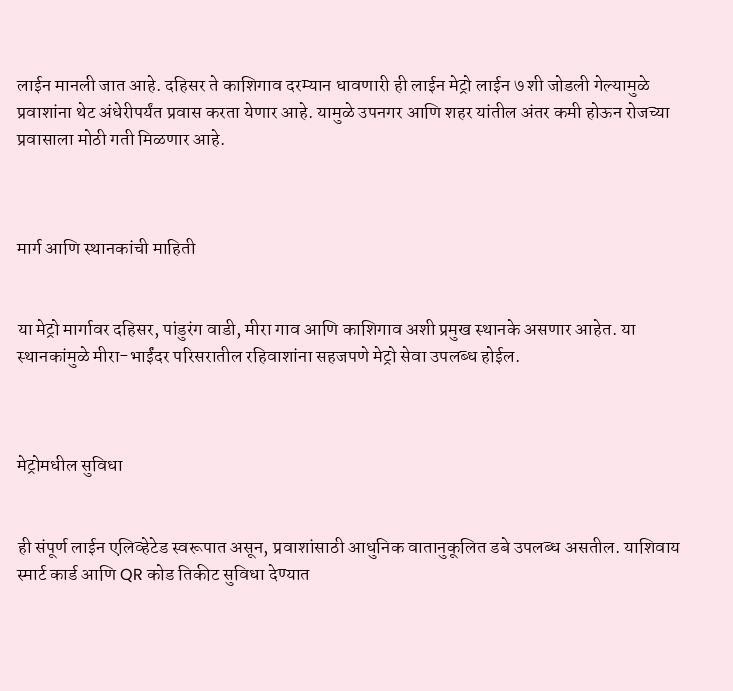लाईन मानली जात आहे. दहिसर ते काशिगाव दरम्यान धावणारी ही लाईन मेट्रो लाईन ७ शी जोडली गेल्यामुळे प्रवाशांना थेट अंधेरीपर्यंत प्रवास करता येणार आहे. यामुळे उपनगर आणि शहर यांतील अंतर कमी होऊन रोजच्या प्रवासाला मोठी गती मिळणार आहे.



मार्ग आणि स्थानकांची माहिती


या मेट्रो मार्गावर दहिसर, पांडुरंग वाडी, मीरा गाव आणि काशिगाव अशी प्रमुख स्थानके असणार आहेत. या स्थानकांमुळे मीरा-भाईंदर परिसरातील रहिवाशांना सहजपणे मेट्रो सेवा उपलब्ध होईल.



मेट्रोमधील सुविधा


ही संपूर्ण लाईन एलिव्हेटेड स्वरूपात असून, प्रवाशांसाठी आधुनिक वातानुकूलित डबे उपलब्ध असतील. याशिवाय स्मार्ट कार्ड आणि QR कोड तिकीट सुविधा देण्यात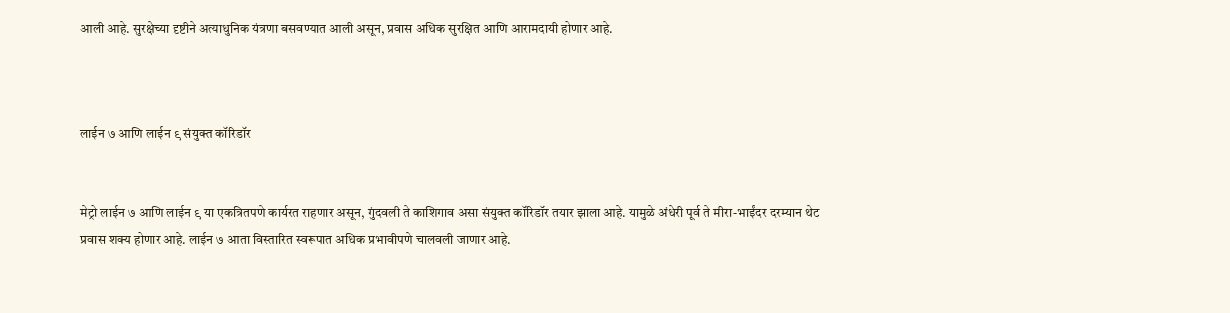आली आहे. सुरक्षेच्या दृष्टीने अत्याधुनिक यंत्रणा बसवण्यात आली असून, प्रवास अधिक सुरक्षित आणि आरामदायी होणार आहे.



लाईन ७ आणि लाईन ९ संयुक्त कॉरिडॉर


मेट्रो लाईन ७ आणि लाईन ९ या एकत्रितपणे कार्यरत राहणार असून, गुंदवली ते काशिगाव असा संयुक्त कॉरिडॉर तयार झाला आहे. यामुळे अंधेरी पूर्व ते मीरा-भाईंदर दरम्यान थेट प्रवास शक्य होणार आहे. लाईन ७ आता विस्तारित स्वरूपात अधिक प्रभावीपणे चालवली जाणार आहे.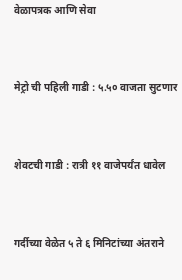वेळापत्रक आणि सेवा


मेट्रो ची पहिली गाडी : ५.५० वाजता सुटणार


शेवटची गाडी : रात्री ११ वाजेपर्यंत धावेल


गर्दीच्या वेळेत ५ ते ६ मिनिटांच्या अंतराने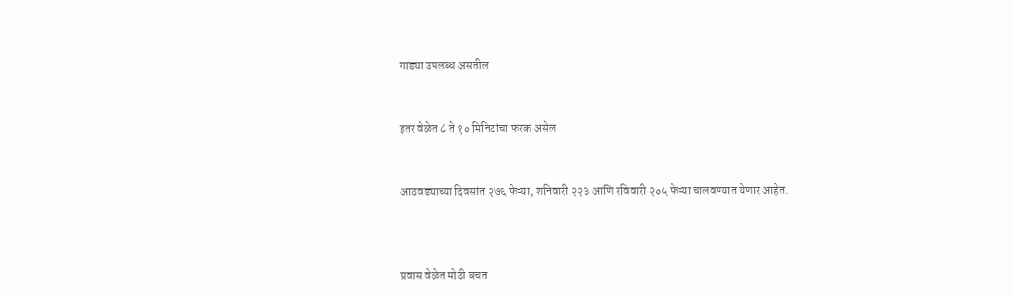गाड्या उपलब्ध असतील


इतर वेळेत ८ ते १० मिनिटांचा फरक असेल


आठवड्याच्या दिवसांत २७६ फेऱ्या, शनिवारी २२३ आणि रविवारी २०५ फेऱ्या चालवण्यात येणार आहेत.



प्रवास वेळेत मोठी बचत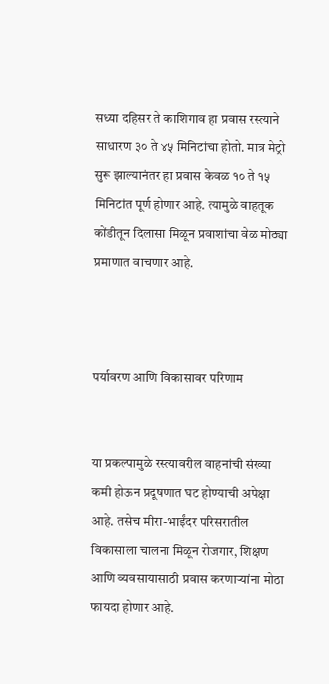सध्या दहिसर ते काशिगाव हा प्रवास रस्त्याने साधारण ३० ते ४५ मिनिटांचा होतो. मात्र मेट्रो सुरू झाल्यानंतर हा प्रवास केवळ १० ते १५ मिनिटांत पूर्ण होणार आहे. त्यामुळे वाहतूक कोंडीतून दिलासा मिळून प्रवाशांचा वेळ मोठ्या प्रमाणात वाचणार आहे.



पर्यावरण आणि विकासावर परिणाम


या प्रकल्पामुळे रस्त्यावरील वाहनांची संख्या कमी होऊन प्रदूषणात घट होण्याची अपेक्षा आहे. तसेच मीरा-भाईंदर परिसरातील विकासाला चालना मिळून रोजगार, शिक्षण आणि व्यवसायासाठी प्रवास करणाऱ्यांना मोठा फायदा होणार आहे.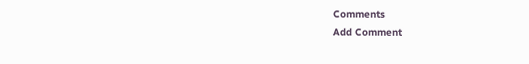Comments
Add Comment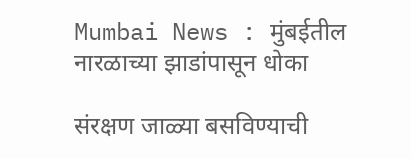Mumbai News : मुंबईतील नारळाच्या झाडांपासून धोका

संरक्षण जाळ्या बसविण्याची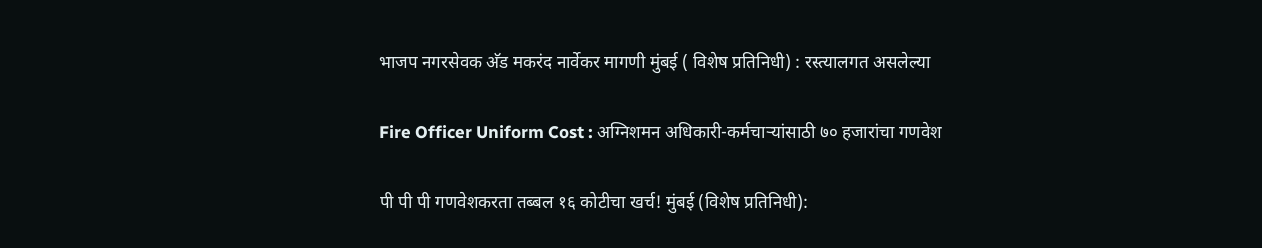भाजप नगरसेवक अ‍ॅड मकरंद नार्वेकर मागणी मुंबई ( विशेष प्रतिनिधी) : रस्त्यालगत असलेल्या

Fire Officer Uniform Cost : अग्निशमन अधिकारी-कर्मचाऱ्यांसाठी ७० हजारांचा गणवेश

पी पी पी गणवेशकरता तब्बल १६ कोटीचा खर्च! मुंबई (विशेष प्रतिनिधी):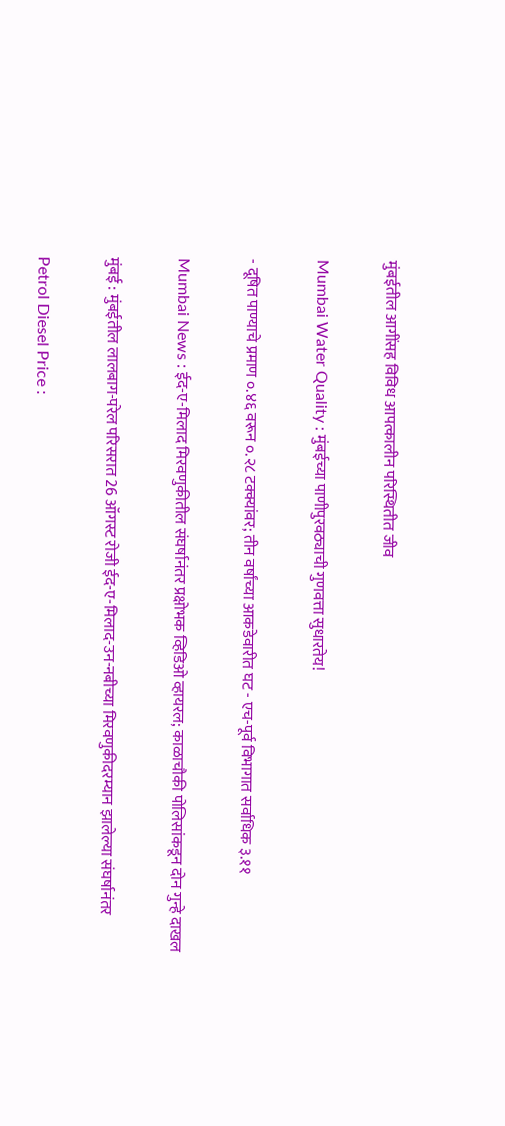मुंबईतील आगींसह विविध आपत्कालीन परिस्थितीत जीव

Mumbai Water Quality : मुंबईच्या पाणीपुरवठ्याची गुणवत्ता सुधारतेय!

- दूषित पाण्याचे प्रमाण ०.४६ वरून ०.२८ टक्क्यांवर; तीन वर्षांच्या आकडेवारीत घट - एच-पूर्व विभागात सर्वाधिक ३.११

Mumbai News : ईद-ए-मिलाद मिरवणुकीतील संघर्षानंतर प्रक्षोभक व्हिडिओ व्हायरल; काळाचौकी पोलिसांकडून दोन गुन्हे दाखल

मुंबई : मुंबईतील लालबाग-परेल परिसरात 26 ऑगस्ट रोजी ईद-ए-मिलाद-उन-नबीच्या मिरवणुकीदरम्यान झालेल्या संघर्षानंतर

Petrol Diesel Price :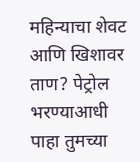महिन्याचा शेवट आणि खिशावर ताण? पेट्रोल भरण्याआधी पाहा तुमच्या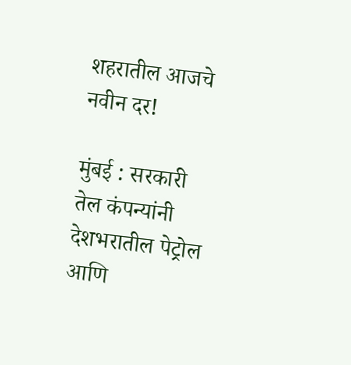शहरातील आजचे नवीन दर!

मुंबई : सरकारी तेल कंपन्यांनी देशभरातील पेट्रोल आणि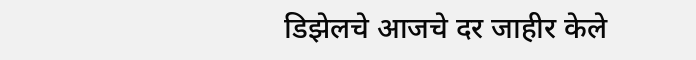डिझेलचे आजचे दर जाहीर केले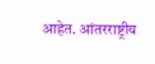आहेत. आंतरराष्ट्रीय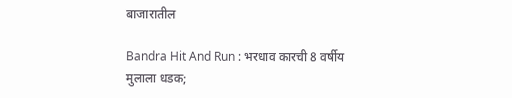बाजारातील

Bandra Hit And Run : भरधाव कारची 8 वर्षीय मुलाला धडक;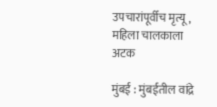उपचारांपूर्वीच मृत्यू, महिला चालकाला अटक

मुंबई : मुंबईतील वांद्रे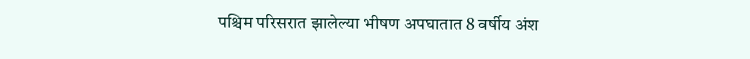पश्चिम परिसरात झालेल्या भीषण अपघातात 8 वर्षीय अंश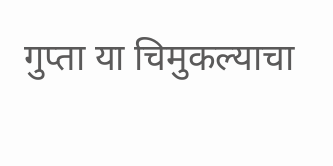गुप्ता या चिमुकल्याचा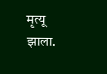मृत्यू झाला.